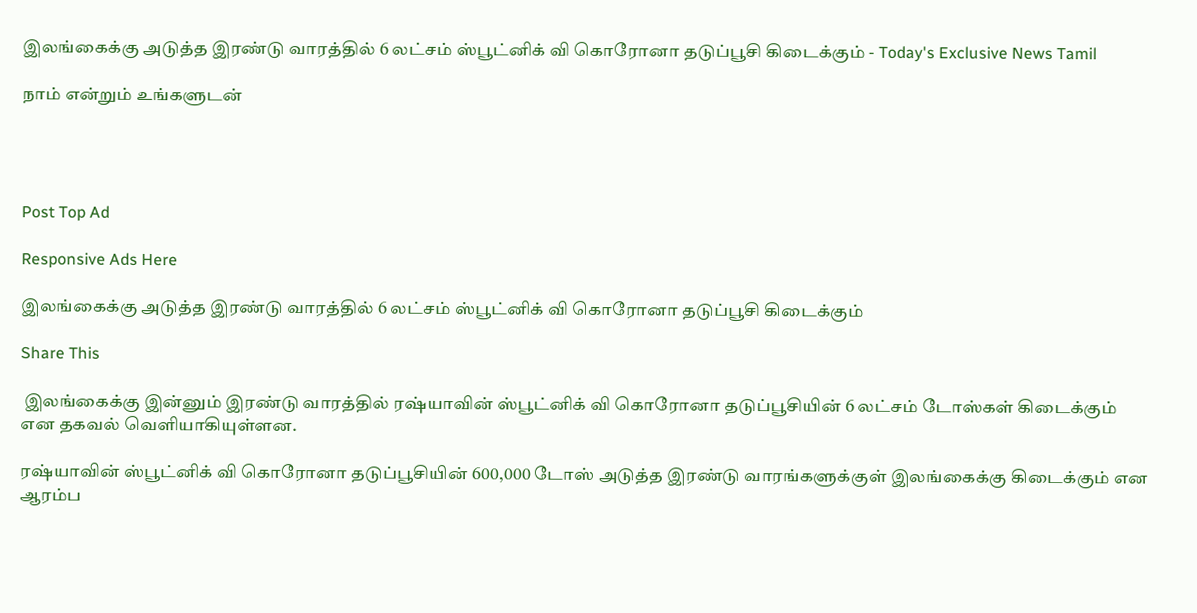இலங்கைக்கு அடுத்த இரண்டு வாரத்தில் 6 லட்சம் ஸ்பூட்னிக் வி கொரோனா தடுப்பூசி கிடைக்கும் - Today's Exclusive News Tamil

நாம் என்றும் உங்களுடன்




Post Top Ad

Responsive Ads Here

இலங்கைக்கு அடுத்த இரண்டு வாரத்தில் 6 லட்சம் ஸ்பூட்னிக் வி கொரோனா தடுப்பூசி கிடைக்கும்

Share This

 இலங்கைக்கு இன்னும் இரண்டு வாரத்தில் ரஷ்யாவின் ஸ்பூட்னிக் வி கொரோனா தடுப்பூசியின் 6 லட்சம் டோஸ்கள் கிடைக்கும் என தகவல் வெளியாகியுள்ளன.

ரஷ்யாவின் ஸ்பூட்னிக் வி கொரோனா தடுப்பூசியின் 600,000 டோஸ் அடுத்த இரண்டு வாரங்களுக்குள் இலங்கைக்கு கிடைக்கும் என ஆரம்ப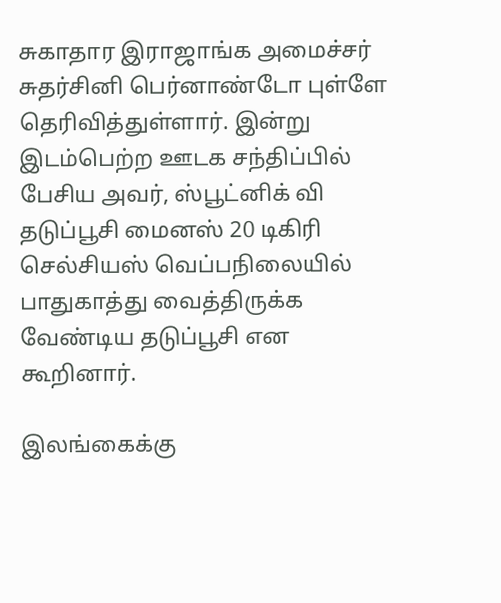சுகாதார இராஜாங்க அமைச்சர் சுதர்சினி பெர்னாண்டோ புள்ளே தெரிவித்துள்ளார். இன்று இடம்பெற்ற ஊடக சந்திப்பில் பேசிய அவர், ஸ்பூட்னிக் வி தடுப்பூசி மைனஸ் 20 டிகிரி செல்சியஸ் வெப்பநிலையில் பாதுகாத்து வைத்திருக்க வேண்டிய தடுப்பூசி என கூறினார்.

இலங்கைக்கு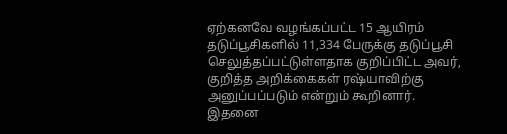ஏற்கனவே வழங்கப்பட்ட 15 ஆயிரம் தடுப்பூசிகளில் 11,334 பேருக்கு தடுப்பூசி செலுத்தப்பட்டுள்ளதாக குறிப்பிட்ட அவர், குறித்த அறிக்கைகள் ரஷ்யாவிற்கு அனுப்பப்படும் என்றும் கூறினார். இதனை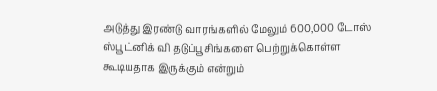அடுத்து இரண்டு வாரங்களில் மேலும் 600,000 டோஸ் ஸ்பூட்னிக் வி தடுப்பூசிங்களை பெற்றுக்கொள்ள கூடியதாக இருக்கும் என்றும்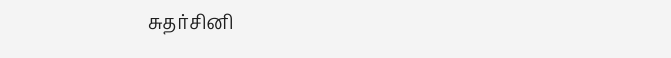சுதர்சினி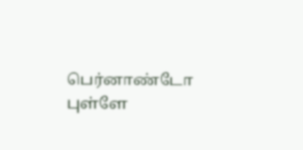பெர்னாண்டோ புள்ளே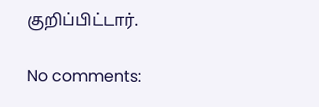குறிப்பிட்டார்.

No comments: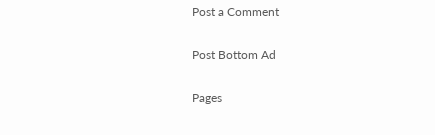Post a Comment

Post Bottom Ad

Pages